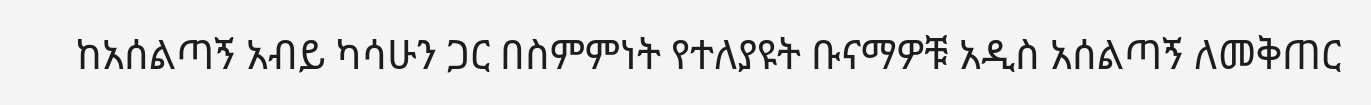ከአሰልጣኝ አብይ ካሳሁን ጋር በስምምነት የተለያዩት ቡናማዎቹ አዲስ አሰልጣኝ ለመቅጠር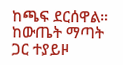ከጫፍ ደርሰዋል።
ከውጤት ማጣት ጋር ተያይዞ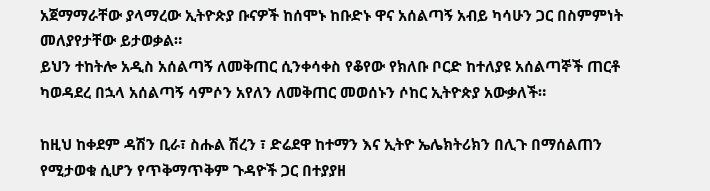አጀማማራቸው ያላማረው ኢትዮጵያ ቡናዎች ከሰሞኑ ከቡድኑ ዋና አሰልጣኝ አብይ ካሳሁን ጋር በስምምነት መለያየታቸው ይታወቃል።
ይህን ተከትሎ አዲስ አሰልጣኝ ለመቅጠር ሲንቀሳቀስ የቆየው የክለቡ ቦርድ ከተለያዩ አሰልጣኞች ጠርቶ ካወዳደረ በኋላ አሰልጣኝ ሳምሶን አየለን ለመቅጠር መወሰኑን ሶከር ኢትዮጵያ አውቃለች።

ከዚህ ከቀደም ዳሽን ቢራ፣ ስሑል ሽረን ፣ ድሬደዋ ከተማን እና ኢትዮ ኤሌክትሪክን በሊጉ በማሰልጠን የሚታወቁ ሲሆን የጥቅማጥቅም ጉዳዮች ጋር በተያያዘ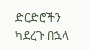ድርድሮችን ካደረጉ በኋላ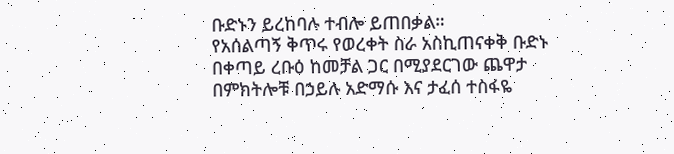ቡድኑን ይረከባሉ ተብሎ ይጠበቃል።
የአሰልጣኝ ቅጥሩ የወረቀት ስራ አስኪጠናቀቅ ቡድኑ በቀጣይ ረቡዕ ከመቻል ጋር በሚያደርገው ጨዋታ በምክትሎቹ በኃይሉ አድማሱ እና ታፈሰ ተስፋዬ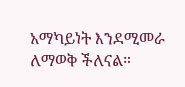አማካይነት እንደሚመራ ለማወቅ ችለናል።